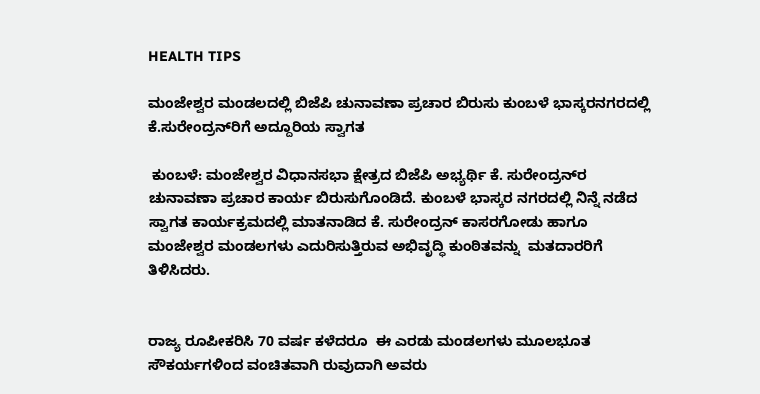HEALTH TIPS

ಮಂಜೇಶ್ವರ ಮಂಡಲದಲ್ಲಿ ಬಿಜೆಪಿ ಚುನಾವಣಾ ಪ್ರಚಾರ ಬಿರುಸು ಕುಂಬಳೆ ಭಾಸ್ಕರನಗರದಲ್ಲಿ ಕೆ.ಸುರೇಂದ್ರನ್‌ರಿಗೆ ಅದ್ದೂರಿಯ ಸ್ವಾಗತ

 ಕುಂಬಳೆ: ಮಂಜೇಶ್ವರ ವಿಧಾನಸಭಾ ಕ್ಷೇತ್ರದ ಬಿಜೆಪಿ ಅಭ್ಯರ್ಥಿ ಕೆ. ಸುರೇಂದ್ರನ್‌ರ  ಚುನಾವಣಾ ಪ್ರಚಾರ ಕಾರ್ಯ ಬಿರುಸುಗೊಂಡಿದೆ. ಕುಂಬಳೆ ಭಾಸ್ಕರ ನಗರದಲ್ಲಿ ನಿನ್ನೆ ನಡೆದ ಸ್ವಾಗತ ಕಾರ್ಯಕ್ರಮದಲ್ಲಿ ಮಾತನಾಡಿದ ಕೆ. ಸುರೇಂದ್ರನ್ ಕಾಸರಗೋಡು ಹಾಗೂ ಮಂಜೇಶ್ವರ ಮಂಡಲಗಳು ಎದುರಿಸುತ್ತಿರುವ ಅಭಿವೃದ್ಧಿ ಕುಂಠಿತವನ್ನು  ಮತದಾರರಿಗೆ ತಿಳಿಸಿದರು.


ರಾಜ್ಯ ರೂಪೀಕರಿಸಿ 70 ವರ್ಷ ಕಳೆದರೂ  ಈ ಎರಡು ಮಂಡಲಗಳು ಮೂಲಭೂತ ಸೌಕರ್ಯಗಳಿಂದ ವಂಚಿತವಾಗಿ ರುವುದಾಗಿ ಅವರು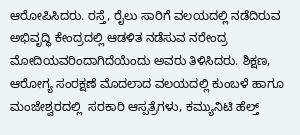ಆರೋಪಿಸಿದರು. ರಸ್ತೆ, ರೈಲು ಸಾರಿಗೆ ವಲಯದಲ್ಲಿ ನಡೆದಿರುವ ಅಭಿವೃದ್ಧಿ ಕೇಂದ್ರದಲ್ಲಿ ಆಡಳಿತ ನಡೆಸುವ ನರೇಂದ್ರ ಮೋದಿಯವರಿಂದಾಗಿದೆಯೆಂದು ಅವರು ತಿಳಿಸಿದರು. ಶಿಕ್ಷಣ, ಆರೋಗ್ಯ ಸಂರಕ್ಷಣೆ ಮೊದಲಾದ ವಲಯದಲ್ಲಿ ಕುಂಬಳೆ ಹಾಗೂ ಮಂಜೇಶ್ವರದಲ್ಲಿ  ಸರಕಾರಿ ಆಸ್ಪತ್ರೆಗಳು, ಕಮ್ಯುನಿಟಿ ಹೆಲ್ತ್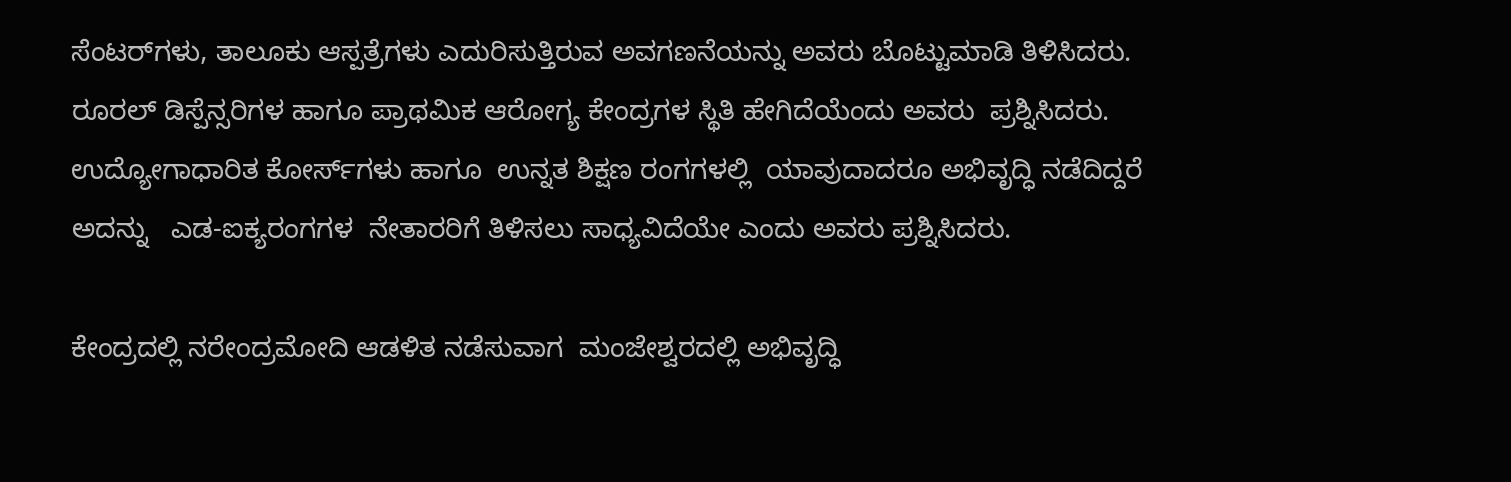ಸೆಂಟರ್‌ಗಳು, ತಾಲೂಕು ಆಸ್ಪತ್ರೆಗಳು ಎದುರಿಸುತ್ತಿರುವ ಅವಗಣನೆಯನ್ನು ಅವರು ಬೊಟ್ಟುಮಾಡಿ ತಿಳಿಸಿದರು. ರೂರಲ್ ಡಿಸ್ಪೆನ್ಸರಿಗಳ ಹಾಗೂ ಪ್ರಾಥಮಿಕ ಆರೋಗ್ಯ ಕೇಂದ್ರಗಳ ಸ್ಥಿತಿ ಹೇಗಿದೆಯೆಂದು ಅವರು  ಪ್ರಶ್ನಿಸಿದರು.   ಉದ್ಯೋಗಾಧಾರಿತ ಕೋರ್ಸ್‌ಗಳು ಹಾಗೂ  ಉನ್ನತ ಶಿಕ್ಷಣ ರಂಗಗಳಲ್ಲಿ  ಯಾವುದಾದರೂ ಅಭಿವೃದ್ಧಿ ನಡೆದಿದ್ದರೆ ಅದನ್ನು   ಎಡ-ಐಕ್ಯರಂಗಗಳ  ನೇತಾರರಿಗೆ ತಿಳಿಸಲು ಸಾಧ್ಯವಿದೆಯೇ ಎಂದು ಅವರು ಪ್ರಶ್ನಿಸಿದರು.

ಕೇಂದ್ರದಲ್ಲಿ ನರೇಂದ್ರಮೋದಿ ಆಡಳಿತ ನಡೆಸುವಾಗ  ಮಂಜೇಶ್ವರದಲ್ಲಿ ಅಭಿವೃದ್ಧಿ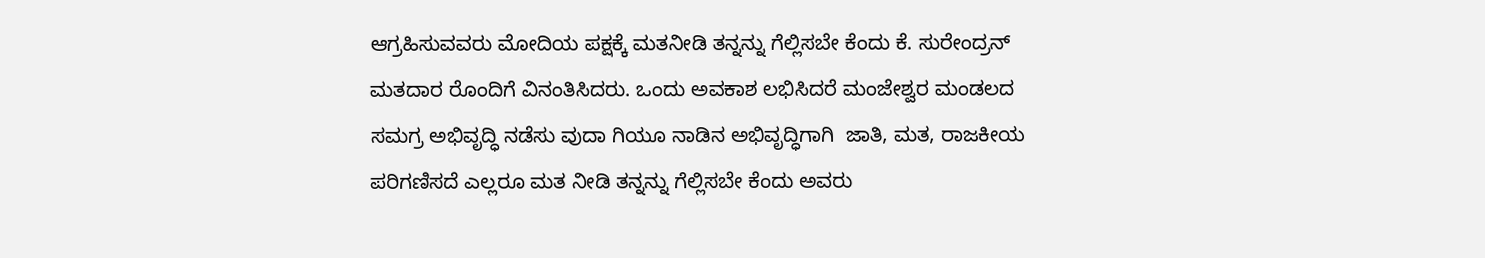ಆಗ್ರಹಿಸುವವರು ಮೋದಿಯ ಪಕ್ಷಕ್ಕೆ ಮತನೀಡಿ ತನ್ನನ್ನು ಗೆಲ್ಲಿಸಬೇ ಕೆಂದು ಕೆ. ಸುರೇಂದ್ರನ್ ಮತದಾರ ರೊಂದಿಗೆ ವಿನಂತಿಸಿದರು. ಒಂದು ಅವಕಾಶ ಲಭಿಸಿದರೆ ಮಂಜೇಶ್ವರ ಮಂಡಲದ ಸಮಗ್ರ ಅಭಿವೃದ್ಧಿ ನಡೆಸು ವುದಾ ಗಿಯೂ ನಾಡಿನ ಅಭಿವೃದ್ಧಿಗಾಗಿ  ಜಾತಿ, ಮತ, ರಾಜಕೀಯ ಪರಿಗಣಿಸದೆ ಎಲ್ಲರೂ ಮತ ನೀಡಿ ತನ್ನನ್ನು ಗೆಲ್ಲಿಸಬೇ ಕೆಂದು ಅವರು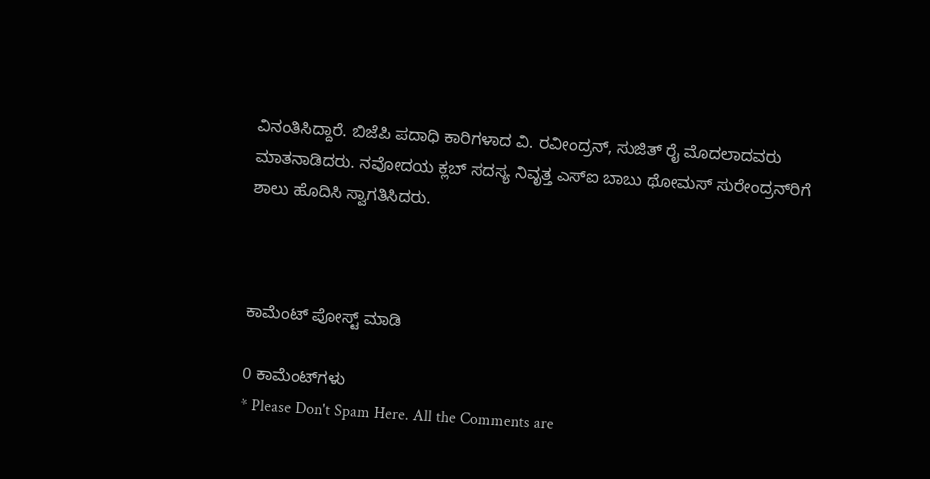ವಿನಂತಿಸಿದ್ದಾರೆ. ಬಿಜೆಪಿ ಪದಾಧಿ ಕಾರಿಗಳಾದ ವಿ. ರವೀಂದ್ರನ್, ಸುಜಿತ್ ರೈ ಮೊದಲಾದವರು ಮಾತನಾಡಿದರು. ನವೋದಯ ಕ್ಲಬ್ ಸದಸ್ಯ ನಿವೃತ್ತ ಎಸ್‌ಐ ಬಾಬು ಥೋಮಸ್ ಸುರೇಂದ್ರನ್‌ರಿಗೆ ಶಾಲು ಹೊದಿಸಿ ಸ್ವಾಗತಿಸಿದರು.



ಕಾಮೆಂಟ್‌‌ ಪೋಸ್ಟ್‌ ಮಾಡಿ

0 ಕಾಮೆಂಟ್‌ಗಳು
* Please Don't Spam Here. All the Comments are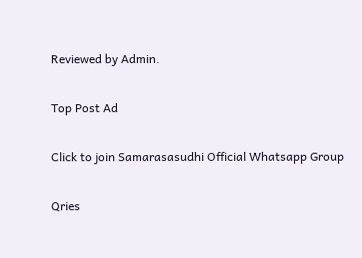Reviewed by Admin.

Top Post Ad

Click to join Samarasasudhi Official Whatsapp Group

Qries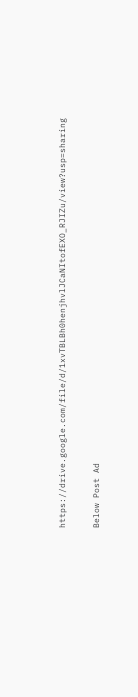https://drive.google.com/file/d/1xvTBLBh0henjhvlJCaNItofEXO_RJIZu/view?usp=sharing

Below Post Ad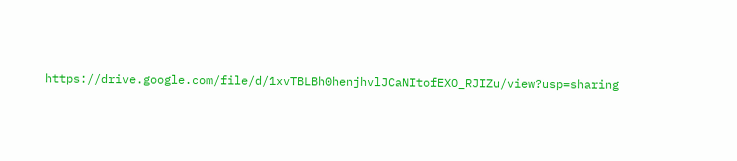https://drive.google.com/file/d/1xvTBLBh0henjhvlJCaNItofEXO_RJIZu/view?usp=sharing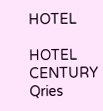HOTEL

HOTEL
CENTURY
Qries